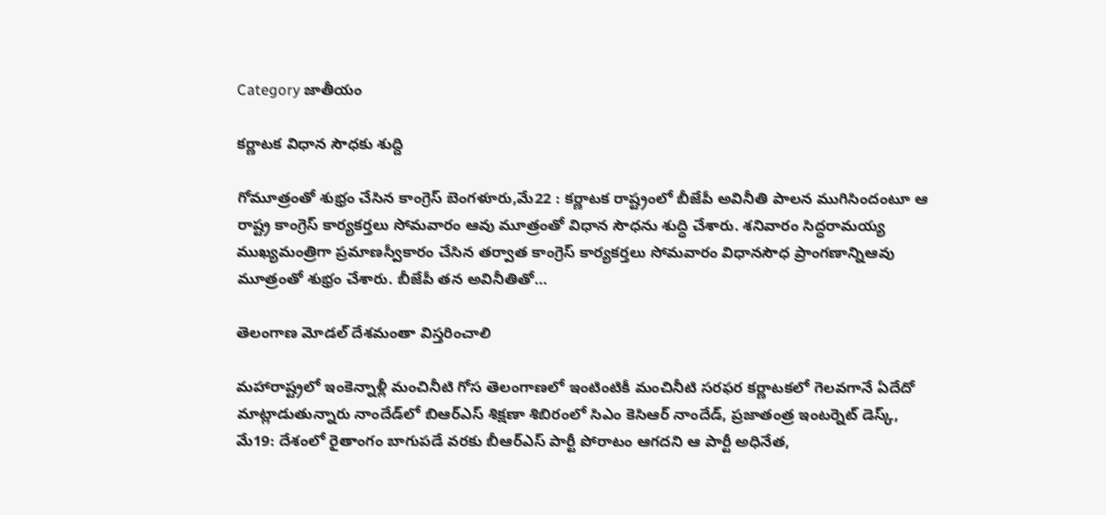Category జాతీయం

కర్ణాటక విధాన సౌధకు శుద్ది

గోమూత్రంతో శుభ్రం చేసిన కాంగ్రెస్‌ ‌బెంగళూరు,మే22 : కర్ణాటక రాష్ట్రంలో బీజేపీ అవినీతి పాలన ముగిసిందంటూ ఆ రాష్ట్ర కాంగ్రెస్‌ ‌కార్యకర్తలు సోమవారం ఆవు మూత్రంతో విధాన సౌధను శుద్ధి చేశారు. శనివారం సిద్ధరామయ్య ముఖ్యమంత్రిగా ప్రమాణస్వీకారం చేసిన తర్వాత కాంగ్రెస్‌ ‌కార్యకర్తలు సోమవారం విధానసౌధ ప్రాంగణాన్నిఆవు మూత్రంతో శుభ్రం చేశారు. బీజేపీ తన అవినీతితో…

తెలంగాణ మోడల్‌ ‌దేశమంతా విస్తరించాలి

మహారాష్ట్రలో ఇంకెన్నాళ్లీ మంచినీటి గోస తెలంగాణలో ఇంటింటికీ మంచినీటి సరఫర కర్ణాటకలో గెలవగానే ఏదేదో మాట్లాడుతున్నారు నాందేడ్‌లో బిఆర్‌ఎస్‌ ‌శిక్షణా శిబిరంలో సిఎం కెసిఆర్‌ నాందేడ్‌, ప్రజాతంత్ర ఇంటర్నెట్‌ ‌డెస్క్, మే19: దేశంలో రైతాంగం బాగుపడే వరకు బీఆర్‌ఎస్‌ ‌పార్టీ పోరాటం ఆగదని ఆ పార్టీ అధినేత,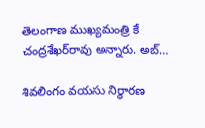తెలంగాణ ముఖ్యమంత్రి కే చంద్రశేఖర్‌రావు అన్నారు. అబ్‌…

శివలింగం వయసు నిర్ధారణ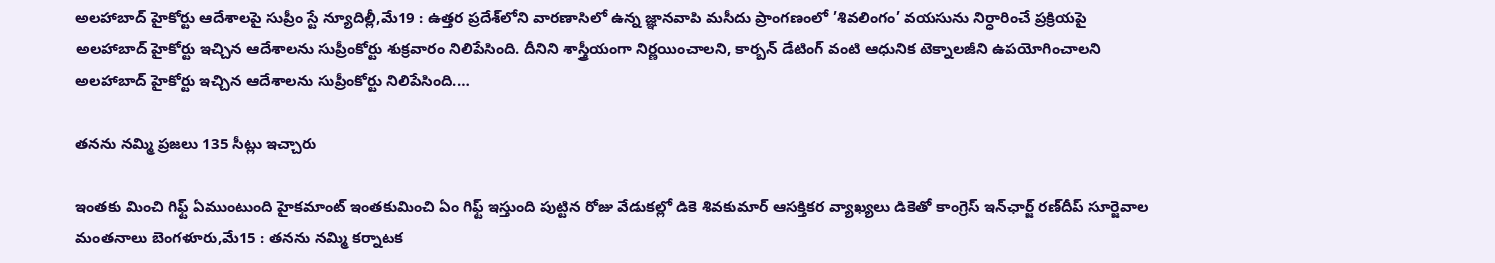అలహాబాద్‌ ‌హైకోర్టు ఆదేశాలపై సుప్రీం స్టే న్యూదిల్లీ,మే19 : ఉత్తర ప్రదేశ్‌లోని వారణాసిలో ఉన్న జ్ఞానవాపి మసీదు ప్రాంగణంలో ’శివలింగం’ వయసును నిర్ధారించే ప్రక్రియపై అలహాబాద్‌ ‌హైకోర్టు ఇచ్చిన ఆదేశాలను సుప్రీంకోర్టు శుక్రవారం నిలిపేసింది. దీనిని శాస్త్రీయంగా నిర్ణయించాలని, కార్బన్‌ ‌డేటింగ్‌ ‌వంటి ఆధునిక టెక్నాలజీని ఉపయోగించాలని అలహాబాద్‌ ‌హైకోర్టు ఇచ్చిన ఆదేశాలను సుప్రీంకోర్టు నిలిపేసింది.…

తనను నమ్మి ప్రజలు 135 సీట్లు ఇచ్చారు

ఇంతకు మించి గిఫ్ట్ ఏముంటుంది హైకమాంట్‌ ఇం‌తకుమించి ఏం గిఫ్ట్ ఇస్తుంది పుట్టిన రోజు వేడుకల్లో డికె శివకుమార్‌ ఆసక్తికర వ్యాఖ్యలు డికెతో కాంగ్రెస్‌ ఇన్‌ఛార్జ్ ‌రణ్‌దీప్‌ ‌సూర్జెవాల మంతనాలు బెంగళూరు,మే15 : తనను నమ్మి కర్నాటక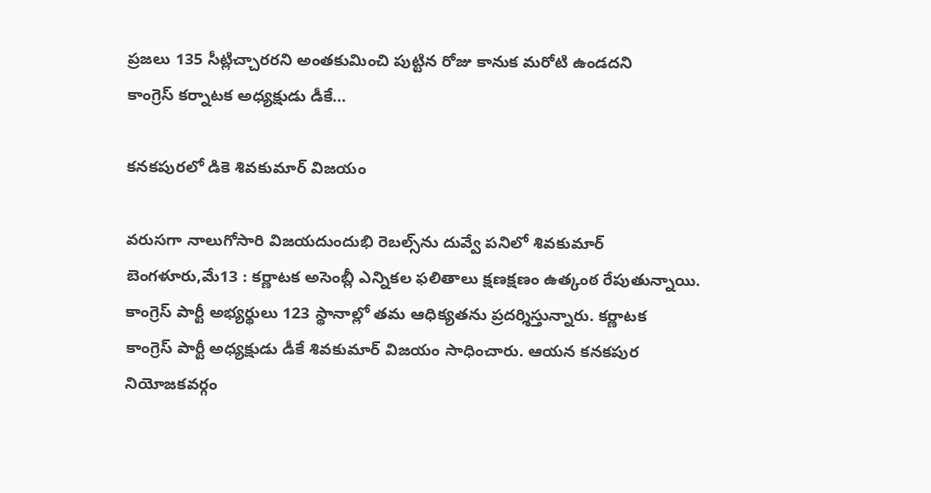ప్రజలు 135 సీట్లిచ్చారరని అంతకుమించి పుట్టిన రోజు కానుక మరోటి ఉండదని కాంగ్రెస్‌ ‌కర్నాటక అధ్యక్షుడు డీకే…

కనకపురలో డికె శివకుమార్‌ ‌విజయం

వరుసగా నాలుగోసారి విజయదుందుభి రెబల్స్‌ను దువ్వే పనిలో శివకుమార్‌ బెంగళూరు,మే13 : కర్ణాటక అసెంబ్లీ ఎన్నికల ఫలితాలు క్షణక్షణం ఉత్కంఠ రేపుతున్నాయి. కాంగ్రెస్‌ ‌పార్టీ అభ్యర్థులు 123 స్థానాల్లో తమ ఆధిక్యతను ప్రదర్శిస్తున్నారు. కర్ణాటక కాంగ్రెస్‌ ‌పార్టీ అధ్యక్షుడు డీకే శివకుమార్‌ ‌విజయం సాధించారు. ఆయన కనకపుర నియోజకవర్గం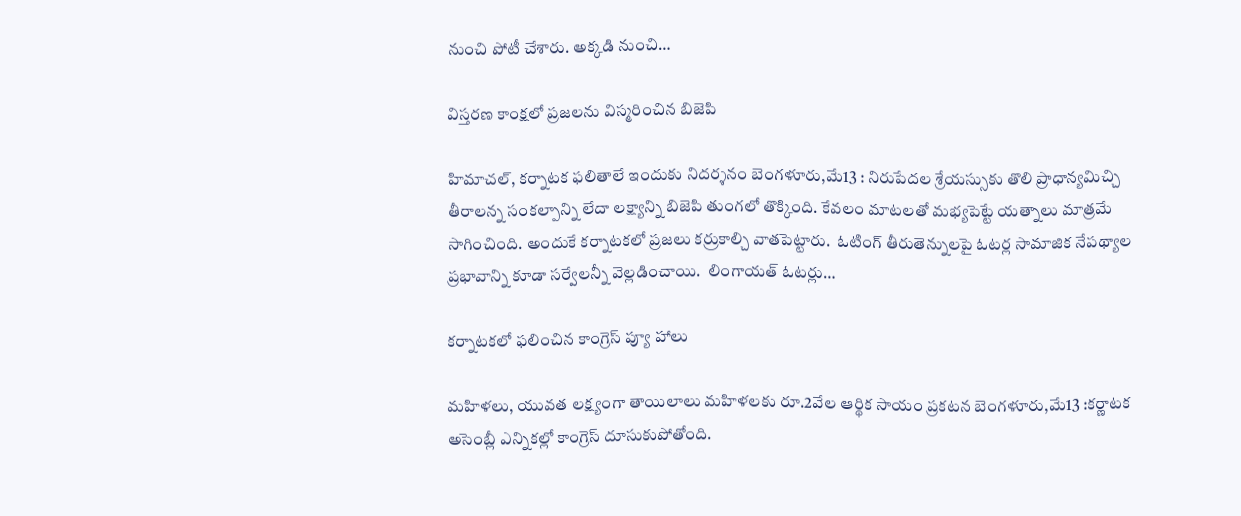నుంచి పోటీ చేశారు. అక్కడి నుంచి…

విస్తరణ కాంక్షలో ప్రజలను విస్మరించిన బిజెపి

హిమాచల్‌, కర్నాటక ఫలితాలే ఇందుకు నిదర్శనం బెంగళూరు,మే13 : నిరుపేదల శ్రేయస్సుకు తొలి ప్రాధాన్యమిచ్చి తీరాలన్న సంకల్పాన్ని లేదా లక్ష్యాన్ని బిజెపి తుంగలో తొక్కింది. కేవలం మాటలతో మభ్యపెట్టే యత్నాలు మాత్రమే సాగించింది. అందుకే కర్నాటకలో ప్రజలు కర్రుకాల్చి వాతపెట్టారు.  ఓటింగ్‌ ‌తీరుతెన్నులపై ఓటర్ల సామాజిక నేపథ్యాల ప్రభావాన్ని కూడా సర్వేలన్నీ వెల్లడించాయి.  లింగాయత్‌ ఓటర్లు…

కర్నాటకలో ఫలించిన కాంగ్రెస్‌ ‌ప్యూ హాలు

మహిళలు, యువత లక్ష్యంగా తాయిలాలు మహిళలకు రూ.2వేల ఆర్థిక సాయం ప్రకటన బెంగళూరు,మే13 :కర్ణాటక అసెంబ్లీ ఎన్నికల్లో కాంగ్రెస్‌ ‌దూసుకుపోతోంది.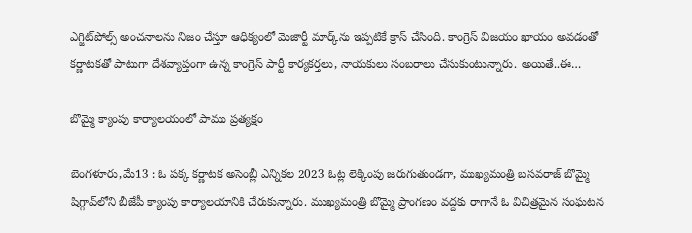ఎగ్జిట్‌పోల్స్ అం‌చనాలను నిజం చేస్తూ ఆధిక్యంలో మెజార్టీ మార్క్‌ను ఇప్పటికే క్రాస్‌ ‌చేసింది. కాంగ్రెస్‌ ‌విజయం ఖాయం అవడంతో కర్ణాటకతో పాటుగా దేశవ్యాప్తంగా ఉన్న కాంగ్రెస్‌ ‌పార్టీ కార్యకర్తలు, నాయకులు సంబరాలు చేసుకుంటున్నారు. అయితే..ఈ…

బొమ్మై క్యాంపు కార్యాలయంలో పాము ప్రత్యక్షం

బెంగళూరు,మే13 : ఓ పక్క కర్ణాటక అసెంబ్లీ ఎన్నికల 2023 ఓట్ల లెక్కింపు జరుగుతుండగా, ముఖ్యమంత్రి బసవరాజ్‌ ‌బొమ్మై షిగ్గావ్‌లోని బీజేపీ క్యాంపు కార్యాలయానికి చేరుకున్నారు. ముఖ్యమంత్రి బొమ్మై ప్రాంగణం వద్దకు రాగానే ఓ విచిత్రమైన సంఘటన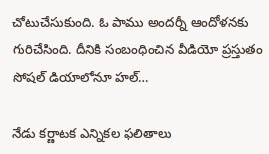చోటుచేసుకుంది. ఓ పాము అందర్నీ ఆందోళనకు గురిచేసింది. దీనికి సంబంధించిన వీడియో ప్రస్తుతం సోషల్‌ ‌డియాలోనూ హల్‌…

నేడు కర్ణాటక ఎన్నికల ఫలితాలు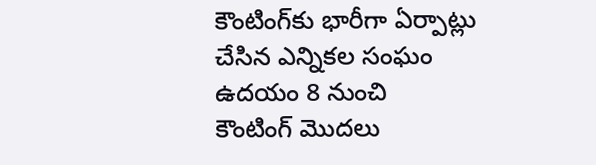కౌంటింగ్‌కు భారీగా ఏర్పాట్లు చేసిన ఎన్నికల సంఘం ఉదయం 8 నుంచి కౌంటింగ్‌ ‌మొదలు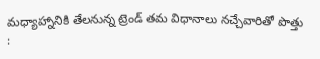మధ్యాహ్నానికి తేలనున్న ట్రెండ్‌ ‌తమ విధానాలు నచ్చేవారితో పొత్తు :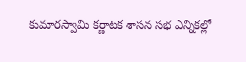కుమారస్వామి కర్ణాటక శాసన సభ ఎన్నికల్లో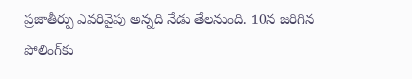ప్రజాతీర్పు ఎవరివైపు అన్నది నేడు తేలనుంది. 10న జరిగిన పోలింగ్‌కు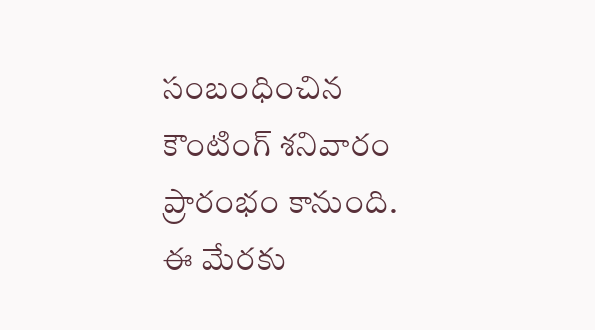సంబంధించిన కౌంటింగ్‌ ‌శనివారం ప్రారంభం కానుంది. ఈ మేరకు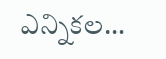ఎన్నికల…